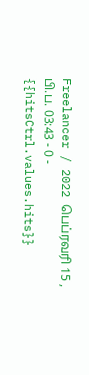Freelancer / 2022 பெப்ரவரி 15 , பி.ப. 03:43 - 0 - {{hitsCtrl.values.hits}}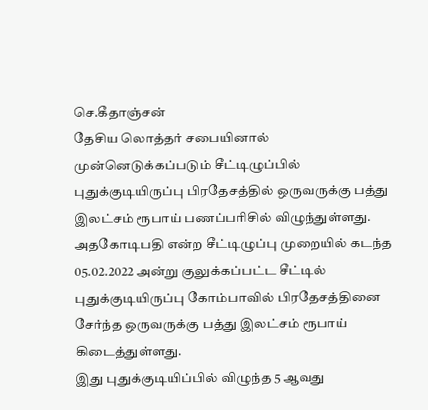செ.கீதாஞ்சன்
தேசிய லொத்தர் சபையினால் முன்னெடுக்கப்படும் சீட்டிழுப்பில் புதுக்குடியிருப்பு பிரதேசத்தில் ஒருவருக்கு பத்து இலட்சம் ரூபாய் பணப்பரிசில் விழுந்துள்ளது.
அதகோடிபதி என்ற சீட்டிழுப்பு முறையில் கடந்த 05.02.2022 அன்று குலுக்கப்பட்ட சீட்டில் புதுக்குடியிருப்பு கோம்பாவில் பிரதேசத்தினை சேர்ந்த ஒருவருக்கு பத்து இலட்சம் ரூபாய் கிடைத்துள்ளது.
இது புதுக்குடியிப்பில் விழுந்த 5 ஆவது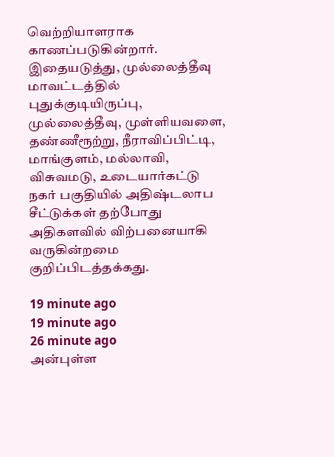வெற்றியாளராக காணப்படுகின்றார்.
இதையடுத்து, முல்லைத்தீவு மாவட்டத்தில் புதுக்குடியிருப்பு, முல்லைத்தீவு, முள்ளியவளை, தண்ணீரூற்று, நீராவிப்பிட்டி, மாங்குளம், மல்லாவி, விசுவமடு, உடையார்கட்டு நகர் பகுதியில் அதிஷ்டலாப சீட்டுக்கள் தற்போது அதிகளவில் விற்பனையாகி வருகின்றமை குறிப்பிடத்தக்கது.

19 minute ago
19 minute ago
26 minute ago
அன்புள்ள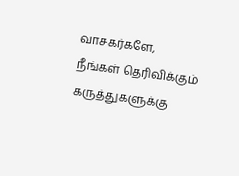வாசகர்களே,
நீங்கள் தெரிவிக்கும் கருத்துகளுக்கு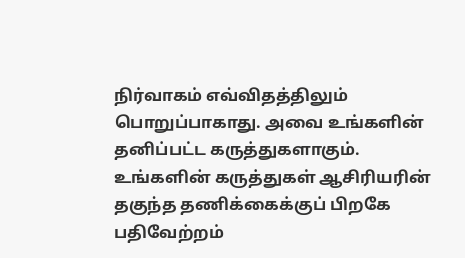நிர்வாகம் எவ்விதத்திலும் பொறுப்பாகாது. அவை உங்களின் தனிப்பட்ட கருத்துகளாகும். உங்களின் கருத்துகள் ஆசிரியரின் தகுந்த தணிக்கைக்குப் பிறகே பதிவேற்றம்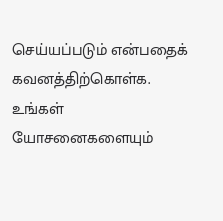செய்யப்படும் என்பதைக் கவனத்திற்கொள்க. உங்கள் யோசனைகளையும்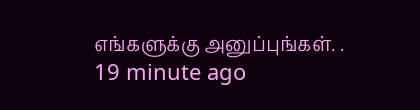எங்களுக்கு அனுப்புங்கள். .
19 minute ago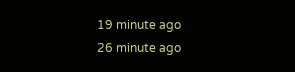19 minute ago
26 minute ago